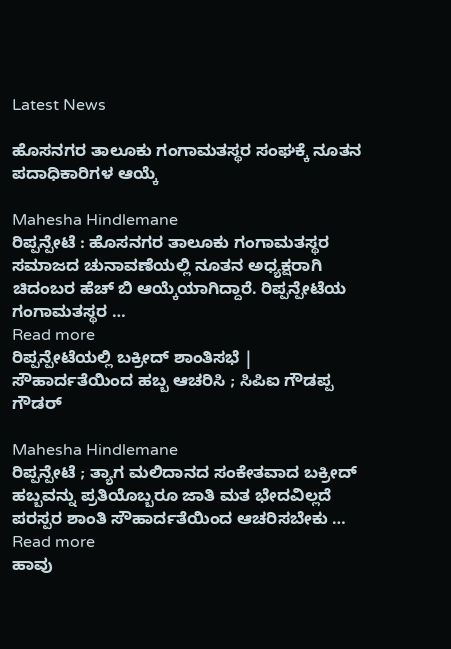Latest News

ಹೊಸನಗರ ತಾಲೂಕು ಗಂಗಾಮತಸ್ಥರ ಸಂಘಕ್ಕೆ ನೂತನ ಪದಾಧಿಕಾರಿಗಳ ಆಯ್ಕೆ

Mahesha Hindlemane
ರಿಪ್ಪನ್ಪೇಟೆ : ಹೊಸನಗರ ತಾಲೂಕು ಗಂಗಾಮತಸ್ಥರ ಸಮಾಜದ ಚುನಾವಣೆಯಲ್ಲಿ ನೂತನ ಅಧ್ಯಕ್ಷರಾಗಿ ಚಿದಂಬರ ಹೆಚ್ ಬಿ ಆಯ್ಕೆಯಾಗಿದ್ದಾರೆ. ರಿಪ್ಪನ್ಪೇಟೆಯ ಗಂಗಾಮತಸ್ಥರ …
Read more
ರಿಪ್ಪನ್ಪೇಟೆಯಲ್ಲಿ ಬಕ್ರೀದ್ ಶಾಂತಿಸಭೆ | ಸೌಹಾರ್ದತೆಯಿಂದ ಹಬ್ಬ ಆಚರಿಸಿ ; ಸಿಪಿಐ ಗೌಡಪ್ಪ ಗೌಡರ್

Mahesha Hindlemane
ರಿಪ್ಪನ್ಪೇಟೆ ; ತ್ಯಾಗ ಮಲಿದಾನದ ಸಂಕೇತವಾದ ಬಕ್ರೀದ್ ಹಬ್ಬವನ್ನು ಪ್ರತಿಯೊಬ್ಬರೂ ಜಾತಿ ಮತ ಭೇದವಿಲ್ಲದೆ ಪರಸ್ಪರ ಶಾಂತಿ ಸೌಹಾರ್ದತೆಯಿಂದ ಆಚರಿಸಬೇಕು …
Read more
ಹಾವು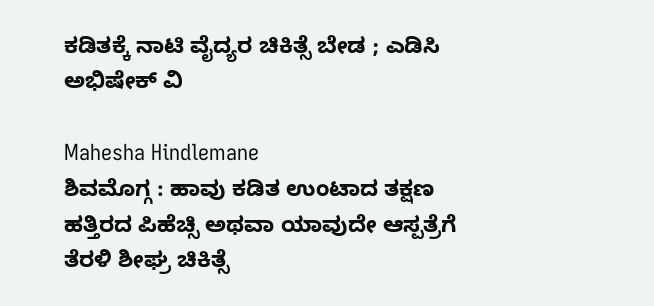ಕಡಿತಕ್ಕೆ ನಾಟಿ ವೈದ್ಯರ ಚಿಕಿತ್ಸೆ ಬೇಡ ; ಎಡಿಸಿ ಅಭಿಷೇಕ್ ವಿ

Mahesha Hindlemane
ಶಿವಮೊಗ್ಗ : ಹಾವು ಕಡಿತ ಉಂಟಾದ ತಕ್ಷಣ ಹತ್ತಿರದ ಪಿಹೆಚ್ಸಿ ಅಥವಾ ಯಾವುದೇ ಆಸ್ಪತ್ರೆಗೆ ತೆರಳಿ ಶೀಘ್ರ ಚಿಕಿತ್ಸೆ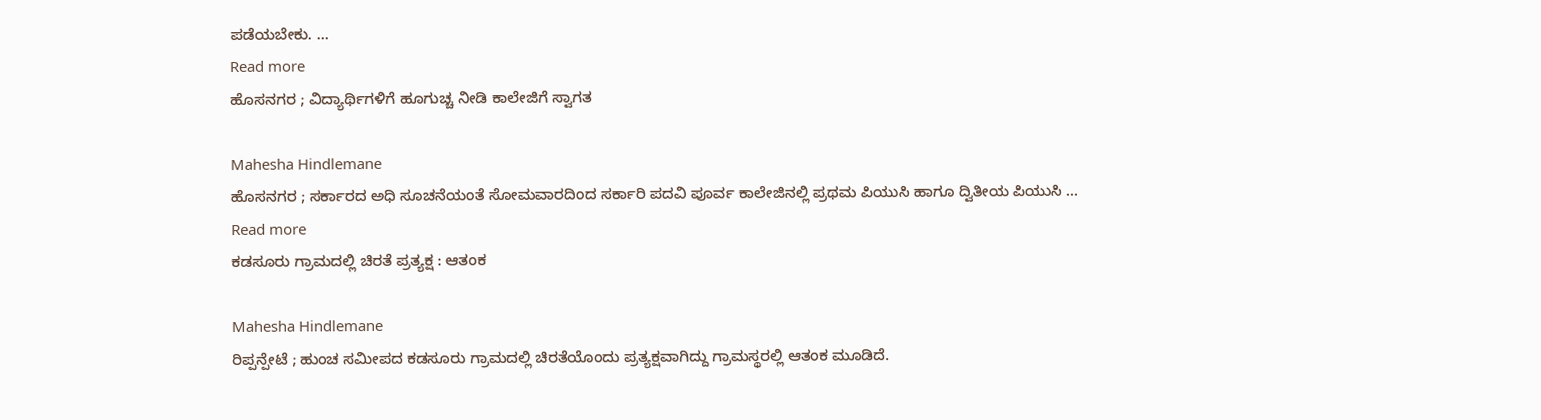ಪಡೆಯಬೇಕು. …
Read more
ಹೊಸನಗರ ; ವಿದ್ಯಾರ್ಥಿಗಳಿಗೆ ಹೂಗುಚ್ಚ ನೀಡಿ ಕಾಲೇಜಿಗೆ ಸ್ವಾಗತ

Mahesha Hindlemane
ಹೊಸನಗರ ; ಸರ್ಕಾರದ ಅಧಿ ಸೂಚನೆಯಂತೆ ಸೋಮವಾರದಿಂದ ಸರ್ಕಾರಿ ಪದವಿ ಪೂರ್ವ ಕಾಲೇಜಿನಲ್ಲಿ ಪ್ರಥಮ ಪಿಯುಸಿ ಹಾಗೂ ದ್ವಿತೀಯ ಪಿಯುಸಿ …
Read more
ಕಡಸೂರು ಗ್ರಾಮದಲ್ಲಿ ಚಿರತೆ ಪ್ರತ್ಯಕ್ಷ : ಆತಂಕ

Mahesha Hindlemane
ರಿಪ್ಪನ್ಪೇಟೆ ; ಹುಂಚ ಸಮೀಪದ ಕಡಸೂರು ಗ್ರಾಮದಲ್ಲಿ ಚಿರತೆಯೊಂದು ಪ್ರತ್ಯಕ್ಷವಾಗಿದ್ದು ಗ್ರಾಮಸ್ಥರಲ್ಲಿ ಆತಂಕ ಮೂಡಿದೆ.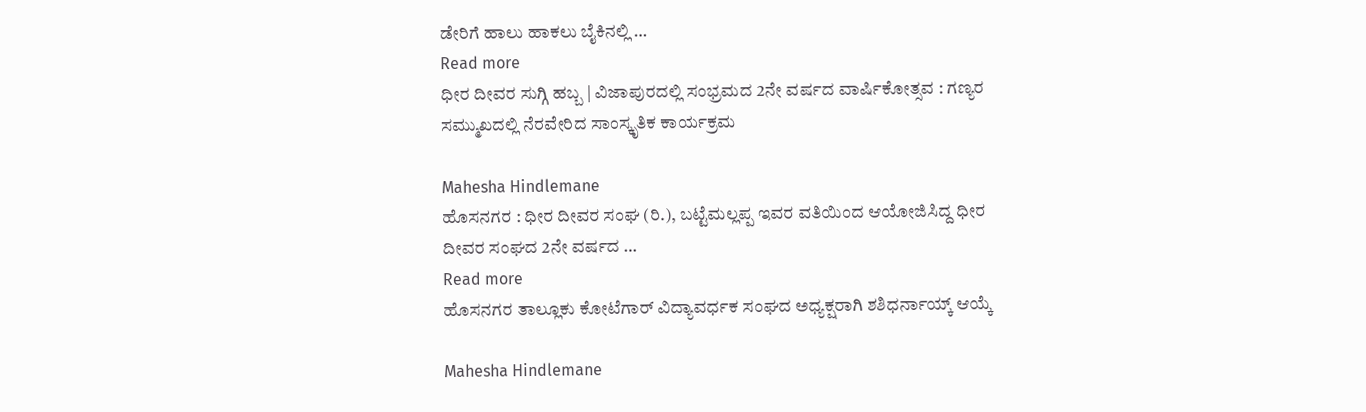ಡೇರಿಗೆ ಹಾಲು ಹಾಕಲು ಬೈಕಿನಲ್ಲಿ …
Read more
ಧೀರ ದೀವರ ಸುಗ್ಗಿ ಹಬ್ಬ | ವಿಜಾಪುರದಲ್ಲಿ ಸಂಭ್ರಮದ 2ನೇ ವರ್ಷದ ವಾರ್ಷಿಕೋತ್ಸವ : ಗಣ್ಯರ ಸಮ್ಮುಖದಲ್ಲಿ ನೆರವೇರಿದ ಸಾಂಸ್ಕೃತಿಕ ಕಾರ್ಯಕ್ರಮ

Mahesha Hindlemane
ಹೊಸನಗರ : ಧೀರ ದೀವರ ಸಂಘ (ರಿ.), ಬಟ್ಟೆಮಲ್ಲಪ್ಪ ಇವರ ವತಿಯಿಂದ ಆಯೋಜಿಸಿದ್ದ ಧೀರ ದೀವರ ಸಂಘದ 2ನೇ ವರ್ಷದ …
Read more
ಹೊಸನಗರ ತಾಲ್ಲೂಕು ಕೋಟೆಗಾರ್ ವಿದ್ಯಾವರ್ಧಕ ಸಂಘದ ಅಧ್ಯಕ್ಷರಾಗಿ ಶಶಿಧರ್ನಾಯ್ಕ್ ಆಯ್ಕೆ

Mahesha Hindlemane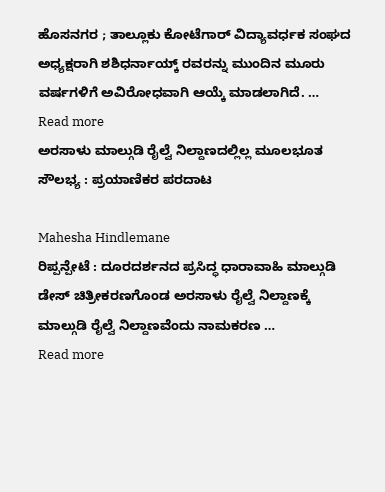ಹೊಸನಗರ ; ತಾಲ್ಲೂಕು ಕೋಟೆಗಾರ್ ವಿದ್ಯಾವರ್ಧಕ ಸಂಘದ ಅಧ್ಯಕ್ಷರಾಗಿ ಶಶಿಧರ್ನಾಯ್ಕ್ ರವರನ್ನು ಮುಂದಿನ ಮೂರು ವರ್ಷಗಳಿಗೆ ಅವಿರೋಧವಾಗಿ ಆಯ್ಕೆ ಮಾಡಲಾಗಿದೆ. …
Read more
ಅರಸಾಳು ಮಾಲ್ಗುಡಿ ರೈಲ್ವೆ ನಿಲ್ದಾಣದಲ್ಲಿಲ್ಲ ಮೂಲಭೂತ ಸೌಲಭ್ಯ : ಪ್ರಯಾಣಿಕರ ಪರದಾಟ

Mahesha Hindlemane
ರಿಪ್ಪನ್ಪೇಟೆ : ದೂರದರ್ಶನದ ಪ್ರಸಿದ್ಧ ಧಾರಾವಾಹಿ ಮಾಲ್ಗುಡಿ ಡೇಸ್ ಚಿತ್ರೀಕರಣಗೊಂಡ ಅರಸಾಳು ರೈಲ್ವೆ ನಿಲ್ದಾಣಕ್ಕೆ ಮಾಲ್ಗುಡಿ ರೈಲ್ವೆ ನಿಲ್ದಾಣವೆಂದು ನಾಮಕರಣ …
Read more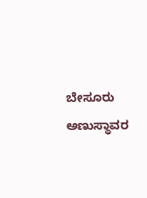ಬೇಸೂರು ಅಣುಸ್ಥಾವರ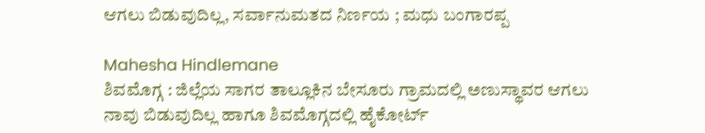ಆಗಲು ಬಿಡುವುದಿಲ್ಲ, ಸರ್ವಾನುಮತದ ನಿರ್ಣಯ ; ಮಧು ಬಂಗಾರಪ್ಪ

Mahesha Hindlemane
ಶಿವಮೊಗ್ಗ : ಜಿಲ್ಲೆಯ ಸಾಗರ ತಾಲ್ಲೂಕಿನ ಬೇಸೂರು ಗ್ರಾಮದಲ್ಲಿ ಅಣುಸ್ಥಾವರ ಆಗಲು ನಾವು ಬಿಡುವುದಿಲ್ಲ ಹಾಗೂ ಶಿವಮೊಗ್ಗದಲ್ಲಿ ಹೈಕೋರ್ಟ್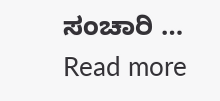ಸಂಚಾರಿ …
Read more